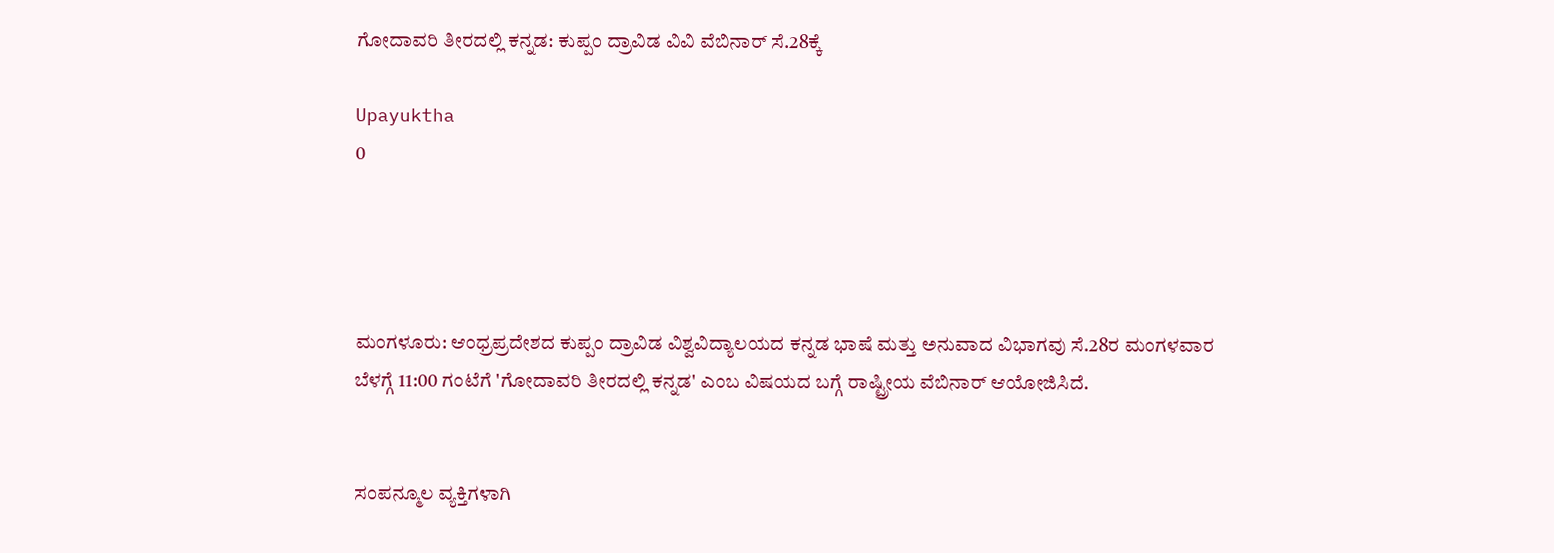ಗೋದಾವರಿ ತೀರದಲ್ಲಿ ಕನ್ನಡ: ಕುಪ್ಪಂ ದ್ರಾವಿಡ ವಿವಿ ವೆಬಿನಾರ್ ಸೆ.28ಕ್ಕೆ

Upayuktha
0




ಮಂಗಳೂರು: ಆಂಧ್ರಪ್ರದೇಶದ ಕುಪ್ಪಂ ದ್ರಾವಿಡ ವಿಶ್ವವಿದ್ಯಾಲಯದ ಕನ್ನಡ ಭಾಷೆ ಮತ್ತು ಅನುವಾದ ವಿಭಾಗವು ಸೆ.28ರ ಮಂಗಳವಾರ ಬೆಳಗ್ಗೆ 11:00 ಗಂಟೆಗೆ 'ಗೋದಾವರಿ ತೀರದಲ್ಲಿ ಕನ್ನಡ' ಎಂಬ ವಿಷಯದ ಬಗ್ಗೆ ರಾಷ್ಟ್ರೀಯ ವೆಬಿನಾರ್ ಆಯೋಜಿಸಿದೆ.


ಸಂಪನ್ಮೂಲ ವ್ಯಕ್ತಿಗಳಾಗಿ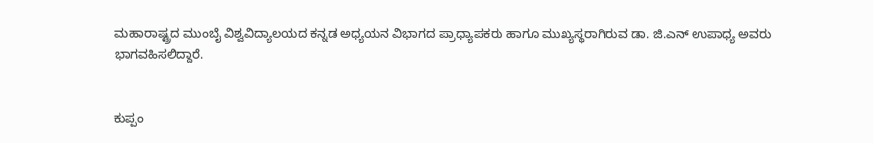ಮಹಾರಾಷ್ಟ್ರದ ಮುಂಬೈ ವಿಶ್ವವಿದ್ಯಾಲಯದ ಕನ್ನಡ ಅಧ್ಯಯನ ವಿಭಾಗದ ಪ್ರಾಧ್ಯಾಪಕರು ಹಾಗೂ ಮುಖ್ಯಸ್ಥರಾಗಿರುವ ಡಾ. ಜಿ.ಎನ್ ಉಪಾಧ್ಯ ಅವರು ಭಾಗವಹಿಸಲಿದ್ದಾರೆ.


ಕುಪ್ಪಂ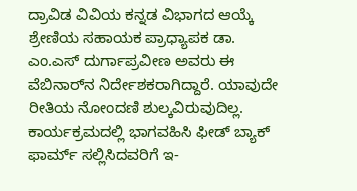ದ್ರಾವಿಡ ವಿವಿಯ ಕನ್ನಡ ವಿಭಾಗದ ಆಯ್ಕೆ ಶ್ರೇಣಿಯ ಸಹಾಯಕ ಪ್ರಾಧ್ಯಾಪಕ ಡಾ. ಎಂ.ಎಸ್ ದುರ್ಗಾಪ್ರವೀಣ ಅವರು ಈ ವೆಬಿನಾರ್‌ನ ನಿರ್ದೇಶಕರಾಗಿದ್ದಾರೆ. ಯಾವುದೇ ರೀತಿಯ ನೋಂದಣಿ ಶುಲ್ಕವಿರುವುದಿಲ್ಲ. ಕಾರ್ಯಕ್ರಮದಲ್ಲಿ ಭಾಗವಹಿಸಿ ಫೀಡ್ ಬ್ಯಾಕ್ ಫಾರ್ಮ್ ಸಲ್ಲಿಸಿದವರಿಗೆ ಇ-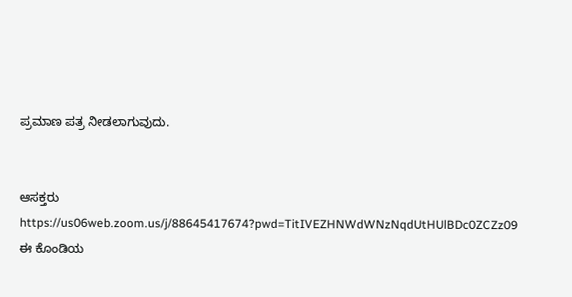ಪ್ರಮಾಣ ಪತ್ರ ನೀಡಲಾಗುವುದು.


ಆಸಕ್ತರು https://us06web.zoom.us/j/88645417674?pwd=TitIVEZHNWdWNzNqdUtHUlBDc0ZCZz09 ಈ ಕೊಂಡಿಯ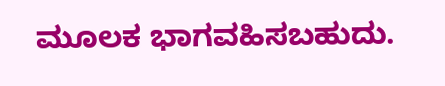ಮೂಲಕ ಭಾಗವಹಿಸಬಹುದು.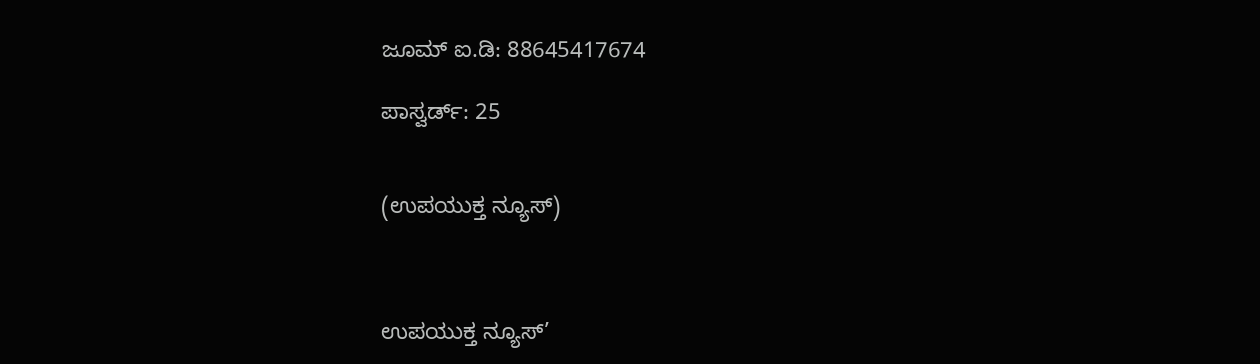ಜೂಮ್ ಐ.ಡಿ: 88645417674

ಪಾಸ್ವರ್ಡ್: 25


(ಉಪಯುಕ್ತ ನ್ಯೂಸ್)



ಉಪಯುಕ್ತ ನ್ಯೂಸ್‌’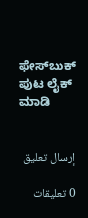ಫೇಸ್‌ಬುಕ್ ಪುಟ ಲೈಕ್ ಮಾಡಿ


إرسال تعليق

0 تعليقات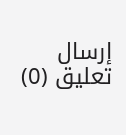إرسال تعليق (0)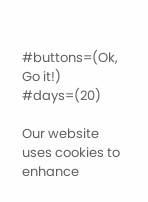#buttons=(Ok, Go it!) #days=(20)

Our website uses cookies to enhance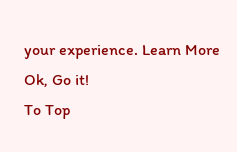your experience. Learn More
Ok, Go it!
To Top